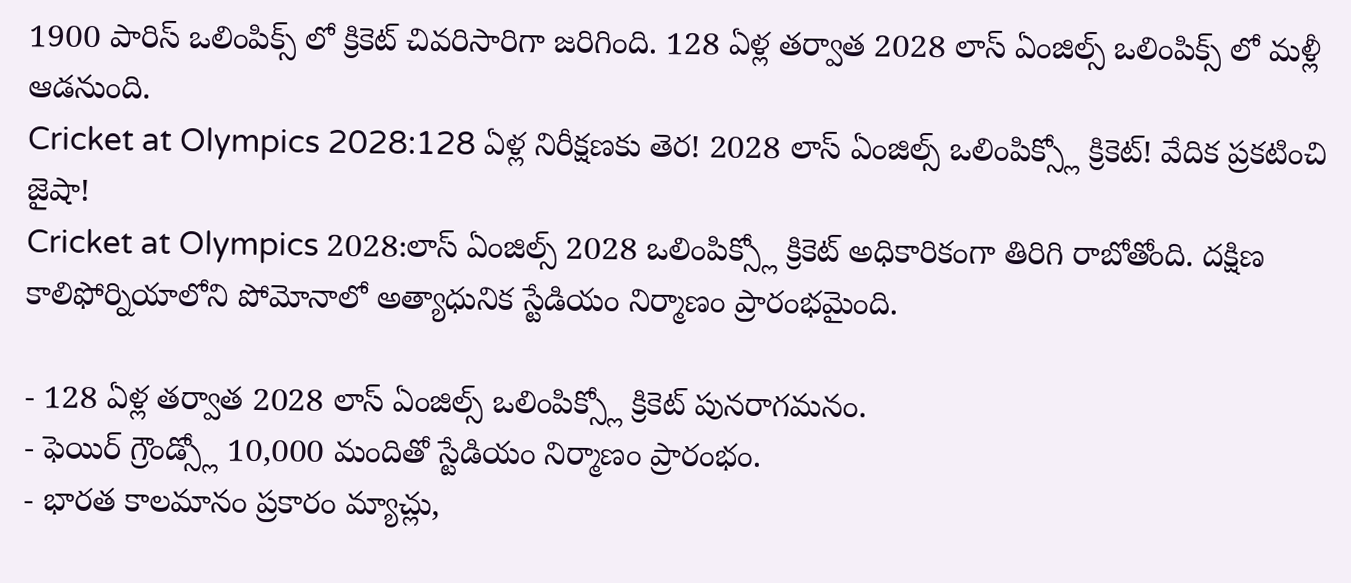1900 పారిస్ ఒలింపిక్స్ లో క్రికెట్ చివరిసారిగా జరిగింది. 128 ఏళ్ల తర్వాత 2028 లాస్ ఏంజిల్స్ ఒలింపిక్స్ లో మళ్లీ ఆడనుంది.
Cricket at Olympics 2028:128 ఏళ్ల నిరీక్షణకు తెర! 2028 లాస్ ఏంజిల్స్ ఒలింపిక్స్లో క్రికెట్! వేదిక ప్రకటించి జైషా!
Cricket at Olympics 2028:లాస్ ఏంజిల్స్ 2028 ఒలింపిక్స్లో క్రికెట్ అధికారికంగా తిరిగి రాబోతోంది. దక్షిణ కాలిఫోర్నియాలోని పోమోనాలో అత్యాధునిక స్టేడియం నిర్మాణం ప్రారంభమైంది.

- 128 ఏళ్ల తర్వాత 2028 లాస్ ఏంజిల్స్ ఒలింపిక్స్లో క్రికెట్ పునరాగమనం.
- ఫెయిర్ గ్రౌండ్స్లో 10,000 మందితో స్టేడియం నిర్మాణం ప్రారంభం.
- భారత కాలమానం ప్రకారం మ్యాచ్లు,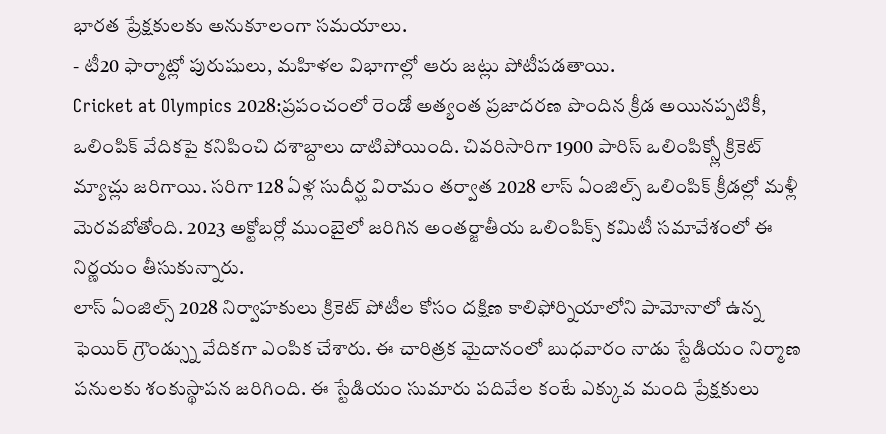భారత ప్రేక్షకులకు అనుకూలంగా సమయాలు.
- టీ20 ఫార్మాట్లో పురుషులు, మహిళల విభాగాల్లో ఆరు జట్లు పోటీపడతాయి.
Cricket at Olympics 2028:ప్రపంచంలో రెండో అత్యంత ప్రజాదరణ పొందిన క్రీడ అయినప్పటికీ, ఒలింపిక్ వేదికపై కనిపించి దశాబ్దాలు దాటిపోయింది. చివరిసారిగా 1900 పారిస్ ఒలింపిక్స్లో క్రికెట్ మ్యాచ్లు జరిగాయి. సరిగా 128 ఏళ్ల సుదీర్ఘ విరామం తర్వాత 2028 లాస్ ఏంజిల్స్ ఒలింపిక్ క్రీడల్లో మళ్లీ మెరవబోతోంది. 2023 అక్టోబర్లో ముంబైలో జరిగిన అంతర్జాతీయ ఒలింపిక్స్ కమిటీ సమావేశంలో ఈ నిర్ణయం తీసుకున్నారు.
లాస్ ఏంజిల్స్ 2028 నిర్వాహకులు క్రికెట్ పోటీల కోసం దక్షిణ కాలిఫోర్నియాలోని పామోనాలో ఉన్న ఫెయిర్ గ్రౌండ్స్ను వేదికగా ఎంపిక చేశారు. ఈ చారిత్రక మైదానంలో బుధవారం నాడు స్టేడియం నిర్మాణ పనులకు శంకుస్థాపన జరిగింది. ఈ స్టేడియం సుమారు పదివేల కంటే ఎక్కువ మంది ప్రేక్షకులు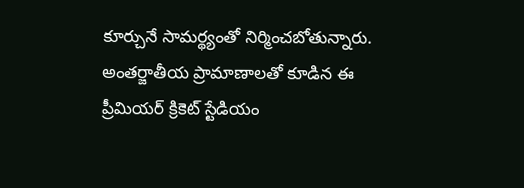కూర్చునే సామర్థ్యంతో నిర్మించబోతున్నారు. అంతర్జాతీయ ప్రామాణాలతో కూడిన ఈ ప్రీమియర్ క్రికెట్ స్టేడియం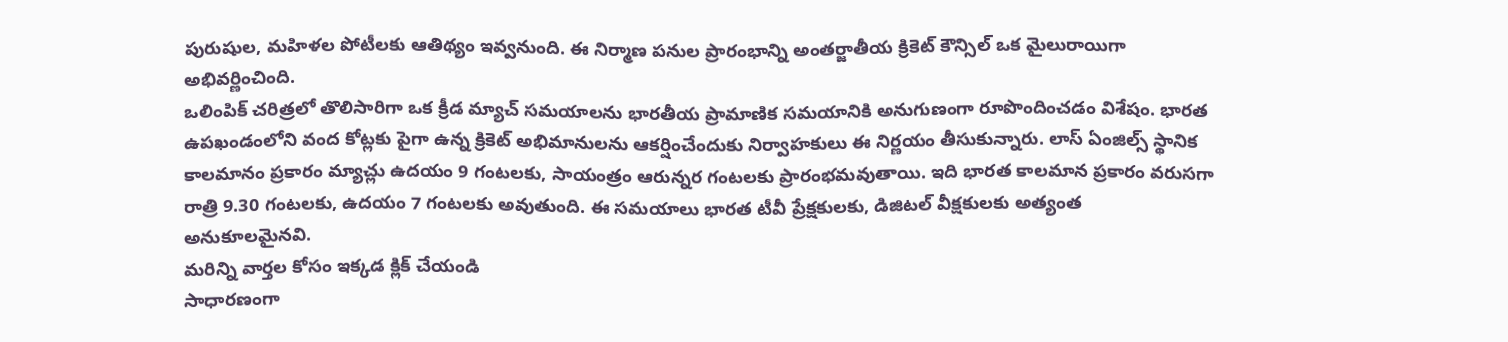పురుషుల, మహిళల పోటీలకు ఆతిథ్యం ఇవ్వనుంది. ఈ నిర్మాణ పనుల ప్రారంభాన్ని అంతర్జాతీయ క్రికెట్ కౌన్సిల్ ఒక మైలురాయిగా అభివర్ణించింది.
ఒలింపిక్ చరిత్రలో తొలిసారిగా ఒక క్రీడ మ్యాచ్ సమయాలను భారతీయ ప్రామాణిక సమయానికి అనుగుణంగా రూపొందించడం విశేషం. భారత ఉపఖండంలోని వంద కోట్లకు పైగా ఉన్న క్రికెట్ అభిమానులను ఆకర్షించేందుకు నిర్వాహకులు ఈ నిర్ణయం తీసుకున్నారు. లాస్ ఏంజిల్స్ స్థానిక కాలమానం ప్రకారం మ్యాచ్లు ఉదయం 9 గంటలకు, సాయంత్రం ఆరున్నర గంటలకు ప్రారంభమవుతాయి. ఇది భారత కాలమాన ప్రకారం వరుసగా రాత్రి 9.30 గంటలకు, ఉదయం 7 గంటలకు అవుతుంది. ఈ సమయాలు భారత టీవీ ప్రేక్షకులకు, డిజిటల్ వీక్షకులకు అత్యంత అనుకూలమైనవి.
మరిన్ని వార్తల కోసం ఇక్కడ క్లిక్ చేయండి
సాధారణంగా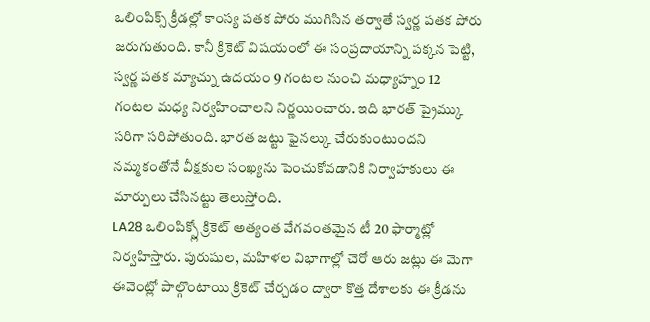ఒలింపిక్స్ క్రీడల్లో కాంస్య పతక పోరు ముగిసిన తర్వాతే స్వర్ణ పతక పోరు జరుగుతుంది. కానీ క్రికెట్ విషయంలో ఈ సంప్రదాయాన్ని పక్కన పెట్టి, స్వర్ణ పతక మ్యాచ్ను ఉదయం 9 గంటల నుంచి మధ్యాహ్నం 12 గంటల మధ్య నిర్వహించాలని నిర్ణయించారు. ఇది భారత్ ప్రైమ్కు సరిగా సరిపోతుంది. భారత జట్టు ఫైనల్కు చేరుకుంటుందని నమ్మకంతోనే వీక్షకుల సంఖ్యను పెంచుకోవడానికి నిర్వాహకులు ఈ మార్పులు చేసినట్టు తెలుస్తోంది.
LA28 ఒలింపిక్స్లో క్రికెట్ అత్యంత వేగవంతమైన టీ 20 ఫార్మాట్లో నిర్వహిస్తారు. పురుషుల, మహిళల విభాగాల్లో చెరో ఆరు జట్లు ఈ మెగా ఈవెంట్లో పాల్గొంటాయి క్రికెట్ చేర్చడం ద్వారా కొత్త దేశాలకు ఈ క్రీడను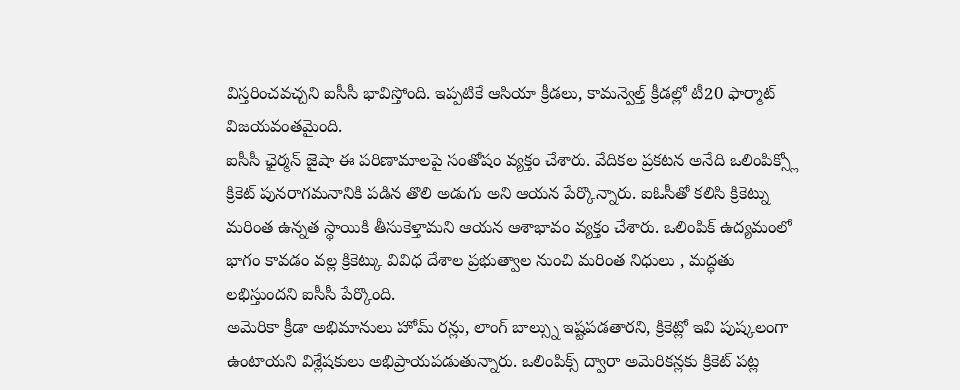విస్తరించవచ్చని ఐసీసీ భావిస్తోంది. ఇప్పటికే ఆసియా క్రీడలు, కామన్వెల్త్ క్రీడల్లో టీ20 ఫార్మాట్ విజయవంతమైంది.
ఐసీసీ ఛైర్మన్ జైషా ఈ పరిణామాలపై సంతోషం వ్యక్తం చేశారు. వేదికల ప్రకటన అనేది ఒలింపిక్స్లో క్రికెట్ పునరాగమనానికి పడిన తొలి అడుగు అని ఆయన పేర్కొన్నారు. ఐఓసీతో కలిసి క్రికెట్ను మరింత ఉన్నత స్థాయికి తీసుకెళ్తామని ఆయన ఆశాభావం వ్యక్తం చేశారు. ఒలింపిక్ ఉద్యమంలో భాగం కావడం వల్ల క్రికెట్కు వివిధ దేశాల ప్రభుత్వాల నుంచి మరింత నిధులు , మద్ధతు లభిస్తుందని ఐసీసీ పేర్కొంది.
అమెరికా క్రీడా అభిమానులు హోమ్ రన్లు, లాంగ్ బాల్స్ను ఇష్టపడతారని, క్రికెట్లో ఇవి పుష్కలంగా ఉంటాయని విశ్లేషకులు అభిప్రాయపడుతున్నారు. ఒలింపిక్స్ ద్వారా అమెరికన్లకు క్రికెట్ పట్ల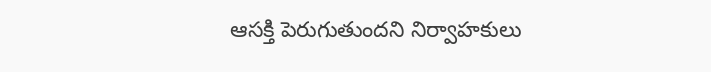ఆసక్తి పెరుగుతుందని నిర్వాహకులు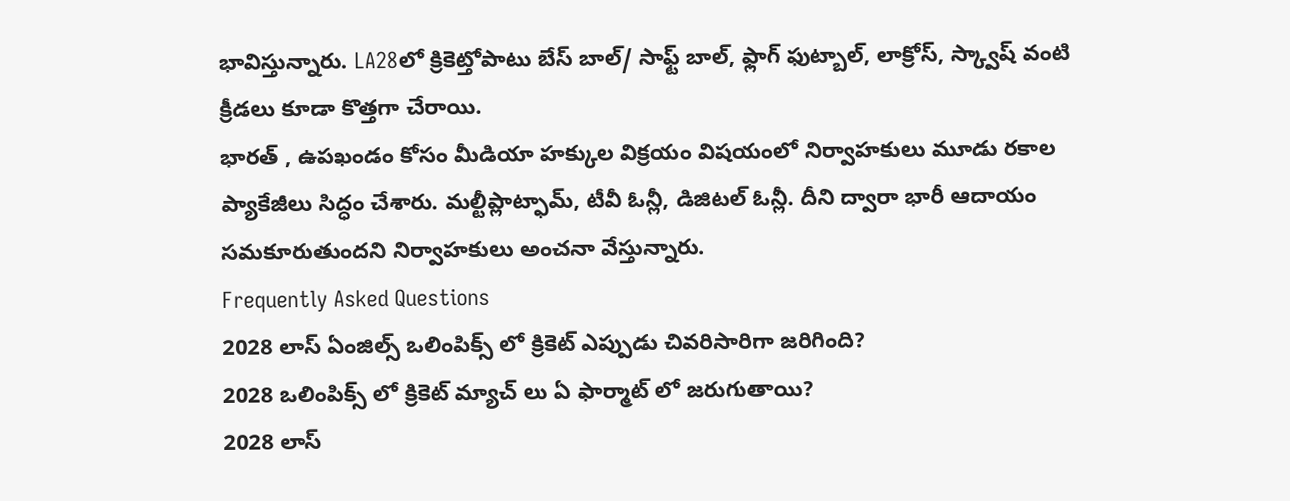భావిస్తున్నారు. LA28లో క్రికెట్తోపాటు బేస్ బాల్/ సాఫ్ట్ బాల్, ఫ్లాగ్ ఫుట్బాల్, లాక్రోస్, స్క్వాష్ వంటి క్రీడలు కూడా కొత్తగా చేరాయి.
భారత్ , ఉపఖండం కోసం మీడియా హక్కుల విక్రయం విషయంలో నిర్వాహకులు మూడు రకాల ప్యాకేజీలు సిద్ధం చేశారు. మల్టీప్లాట్ఫామ్, టీవీ ఓన్లీ, డిజిటల్ ఓన్లీ. దీని ద్వారా భారీ ఆదాయం సమకూరుతుందని నిర్వాహకులు అంచనా వేస్తున్నారు.
Frequently Asked Questions
2028 లాస్ ఏంజిల్స్ ఒలింపిక్స్ లో క్రికెట్ ఎప్పుడు చివరిసారిగా జరిగింది?
2028 ఒలింపిక్స్ లో క్రికెట్ మ్యాచ్ లు ఏ ఫార్మాట్ లో జరుగుతాయి?
2028 లాస్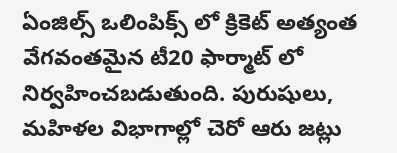ఏంజిల్స్ ఒలింపిక్స్ లో క్రికెట్ అత్యంత వేగవంతమైన టీ20 ఫార్మాట్ లో నిర్వహించబడుతుంది. పురుషులు, మహిళల విభాగాల్లో చెరో ఆరు జట్లు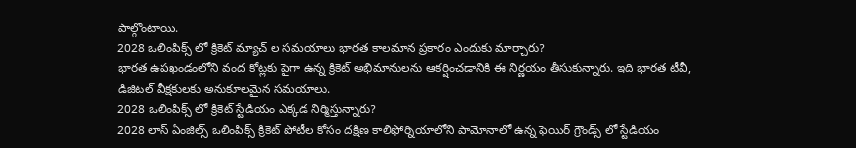పాల్గొంటాయి.
2028 ఒలింపిక్స్ లో క్రికెట్ మ్యాచ్ ల సమయాలు భారత కాలమాన ప్రకారం ఎందుకు మార్చారు?
భారత ఉపఖండంలోని వంద కోట్లకు పైగా ఉన్న క్రికెట్ అభిమానులను ఆకర్షించడానికి ఈ నిర్ణయం తీసుకున్నారు. ఇది భారత టీవీ, డిజిటల్ వీక్షకులకు అనుకూలమైన సమయాలు.
2028 ఒలింపిక్స్ లో క్రికెట్ స్టేడియం ఎక్కడ నిర్మిస్తున్నారు?
2028 లాస్ ఏంజిల్స్ ఒలింపిక్స్ క్రికెట్ పోటీల కోసం దక్షిణ కాలిఫోర్నియాలోని పామోనాలో ఉన్న ఫెయిర్ గ్రౌండ్స్ లో స్టేడియం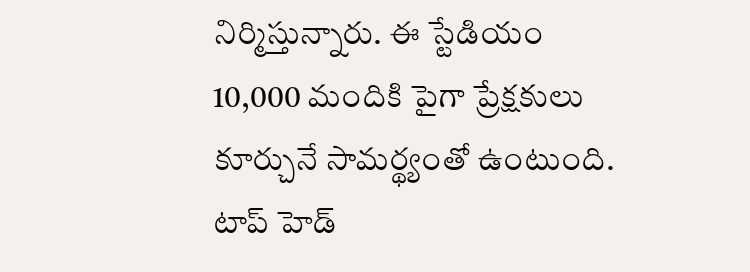నిర్మిస్తున్నారు. ఈ స్టేడియం 10,000 మందికి పైగా ప్రేక్షకులు కూర్చునే సామర్థ్యంతో ఉంటుంది.
టాప్ హెడ్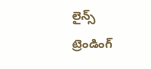లైన్స్
ట్రెండింగ్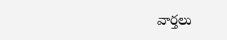వార్తలు